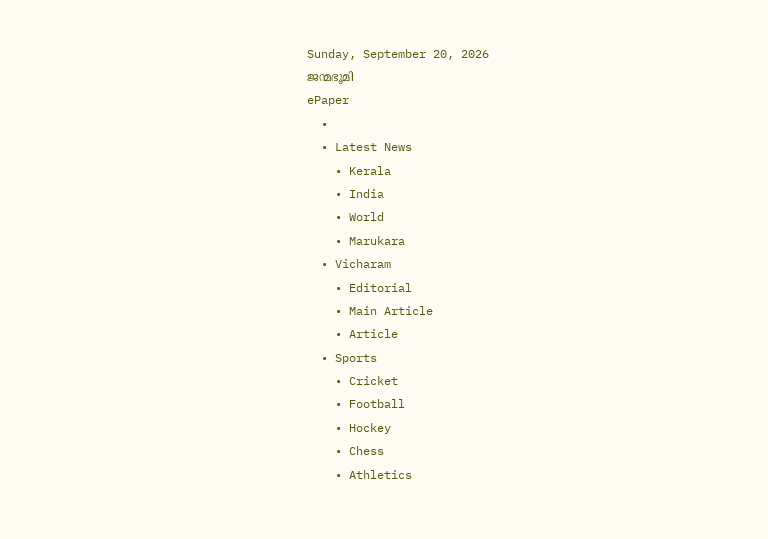Sunday, September 20, 2026
ജന്മഭൂമി
ePaper
  •
  • Latest News
    • Kerala
    • India
    • World
    • Marukara
  • Vicharam
    • Editorial
    • Main Article
    • Article
  • Sports
    • Cricket
    • Football
    • Hockey
    • Chess
    • Athletics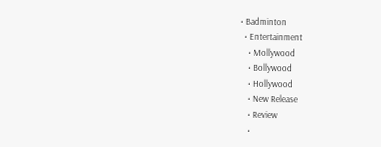• Badminton
  • Entertainment
    • Mollywood
    • Bollywood
    • Hollywood
    • New Release
    • Review
    •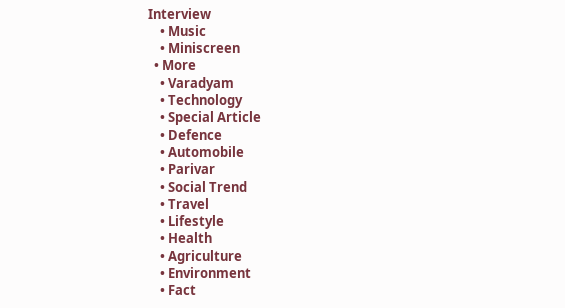Interview
    • Music
    • Miniscreen
  • More
    • Varadyam
    • Technology
    • Special Article
    • Defence
    • Automobile
    • Parivar
    • Social Trend
    • Travel
    • Lifestyle
    • Health
    • Agriculture
    • Environment
    • Fact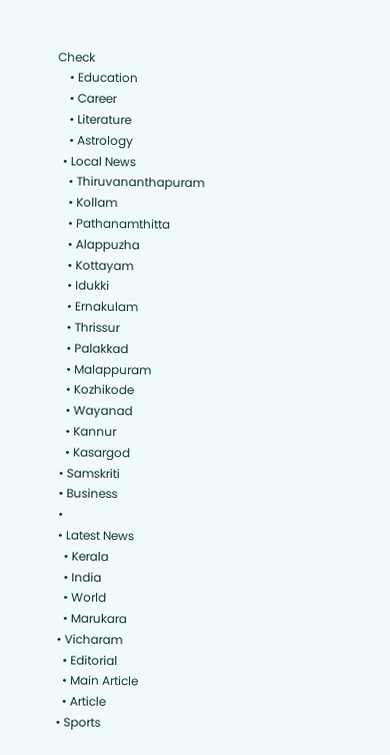Check
    • Education
    • Career
    • Literature
    • Astrology
  • Local News
    • Thiruvananthapuram
    • Kollam
    • Pathanamthitta
    • Alappuzha
    • Kottayam
    • Idukki
    • Ernakulam
    • Thrissur
    • Palakkad
    • Malappuram
    • Kozhikode
    • Wayanad
    • Kannur
    • Kasargod
  • Samskriti
  • Business
  •
  • Latest News
    • Kerala
    • India
    • World
    • Marukara
  • Vicharam
    • Editorial
    • Main Article
    • Article
  • Sports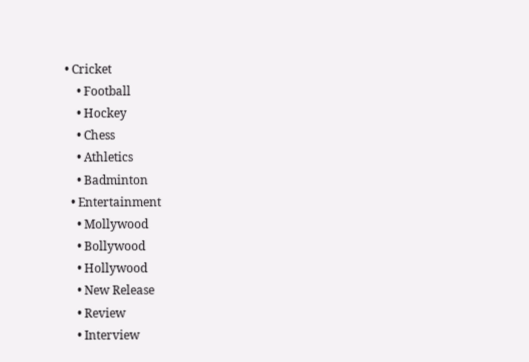• Cricket
    • Football
    • Hockey
    • Chess
    • Athletics
    • Badminton
  • Entertainment
    • Mollywood
    • Bollywood
    • Hollywood
    • New Release
    • Review
    • Interview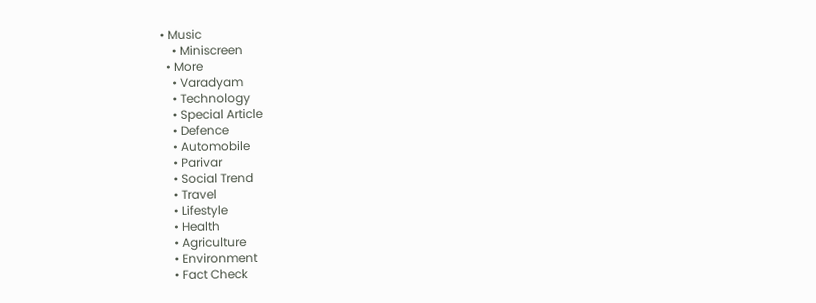• Music
    • Miniscreen
  • More
    • Varadyam
    • Technology
    • Special Article
    • Defence
    • Automobile
    • Parivar
    • Social Trend
    • Travel
    • Lifestyle
    • Health
    • Agriculture
    • Environment
    • Fact Check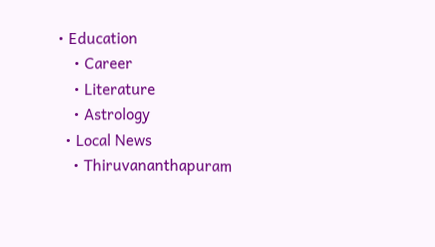• Education
    • Career
    • Literature
    • Astrology
  • Local News
    • Thiruvananthapuram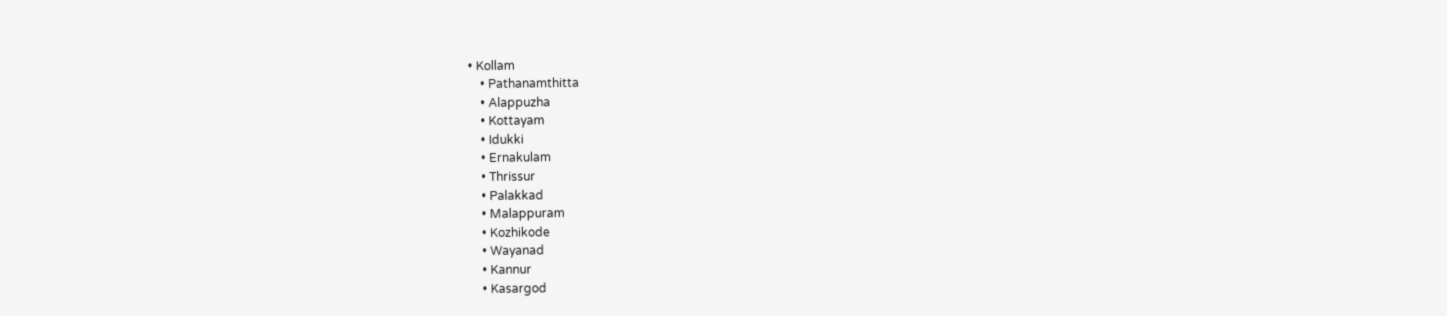• Kollam
    • Pathanamthitta
    • Alappuzha
    • Kottayam
    • Idukki
    • Ernakulam
    • Thrissur
    • Palakkad
    • Malappuram
    • Kozhikode
    • Wayanad
    • Kannur
    • Kasargod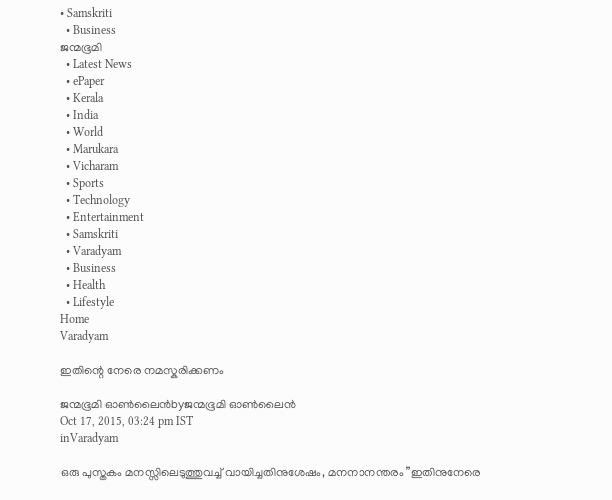• Samskriti
  • Business
ജന്മഭൂമി
  • Latest News
  • ePaper
  • Kerala
  • India
  • World
  • Marukara
  • Vicharam
  • Sports
  • Technology
  • Entertainment
  • Samskriti
  • Varadyam
  • Business
  • Health
  • Lifestyle
Home
Varadyam

ഇതിന്റെ നേരെ നമസ്കരിക്കണം

ജന്മഭൂമി ഓണ്‍ലൈന്‍byജന്മഭൂമി ഓണ്‍ലൈന്‍
Oct 17, 2015, 03:24 pm IST
inVaradyam

ഒരു പുസ്തകം മനസ്സിലെടുത്തുവച്ച് വായിച്ചതിനുശേഷം, മനനാനന്തരം ”ഇതിനുനേരെ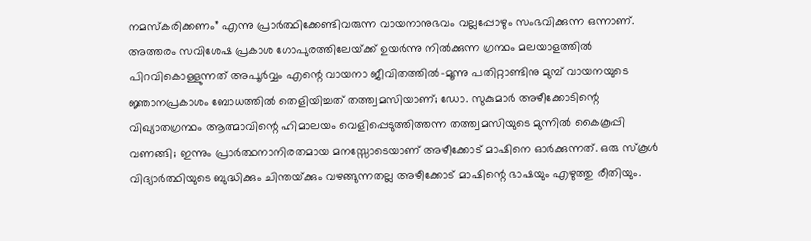നമസ്‌കരിക്കണം” എന്നു പ്രാര്‍ത്ഥിക്കേണ്ടിവരുന്ന വായനാനുഭവം വല്ലപ്പോഴും സംഭവിക്കുന്ന ഒന്നാണ്. അത്തരം സവിശേഷ പ്രകാശ ഗോപുരത്തിലേയ്‌ക്ക് ഉയര്‍ന്നു നില്‍ക്കുന്ന ഗ്രന്ഥം മലയാളത്തില്‍ പിറവികൊള്ളുന്നത് അപൂര്‍വ്വം എന്റെ വായനാ ജീവിതത്തില്‍-മൂന്നു പതിറ്റാണ്ടിനു മുമ്പ് വായനയുടെ ജ്ഞാനപ്രകാശം ബോധത്തില്‍ തെളിയിച്ചത് തത്ത്വമസിയാണ്; ഡോ. സുകുമാര്‍ അഴീക്കോടിന്റെ വിഖ്യാതഗ്രന്ഥം ആത്മാവിന്റെ ഹിമാലയം വെളിപ്പെടുത്തിത്തന്ന തത്ത്വമസിയുടെ മുന്നില്‍ കൈകൂപ്പി വണങ്ങി; ഇന്നും പ്രാര്‍ത്ഥനാനിരതമായ മനസ്സോടെയാണ് അഴീക്കോട് മാഷിനെ ഓര്‍ക്കുന്നത്. ഒരു സ്‌കൂള്‍ വിദ്യാര്‍ത്ഥിയുടെ ബുദ്ധിക്കും ചിന്തയ്‌ക്കും വഴങ്ങുന്നതല്ല അഴീക്കോട് മാഷിന്റെ ഭാഷയും എഴുത്തു രീതിയും.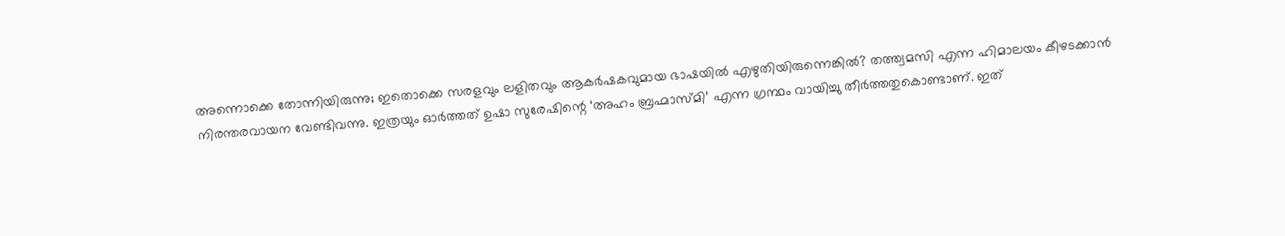അന്നൊക്കെ തോന്നിയിരുന്നു; ഇതൊക്കെ സരളവും ലളിതവും ആകര്‍ഷകവുമായ ഭാഷയില്‍ എഴുതിയിരുന്നെങ്കില്‍? തത്ത്വമസി എന്ന ഹിമാലയം കീഴടക്കാന്‍ നിരന്തരവായന വേണ്ടിവന്നു. ഇത്രയും ഓര്‍ത്തത് ഉഷാ സുരേഷിന്റെ ‘അഹം ബ്രഹ്മാസ്മി’ എന്ന ഗ്രന്ഥം വായിച്ചു തീര്‍ത്തതുകൊണ്ടാണ്. ഇത്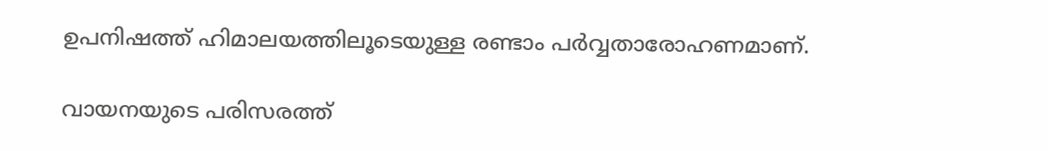ഉപനിഷത്ത് ഹിമാലയത്തിലൂടെയുള്ള രണ്ടാം പര്‍വ്വതാരോഹണമാണ്.

വായനയുടെ പരിസരത്ത്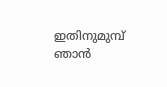ഇതിനുമുമ്പ് ഞാന്‍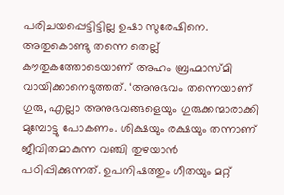പരിചയപ്പെട്ടിട്ടില്ല ഉഷാ സുരേഷിനെ. അതുകൊണ്ടു തന്നെ തെല്ല് കൗതുകത്തോടെയാണ് അഹം ബ്രഹ്മാസ്മി വായിക്കാനെടുത്തത്. ‘അനുഭവം തന്നെയാണ് ഗുരു, എല്ലാ അനുഭവങ്ങളെയും ഗുരുക്കന്മാരാക്കി മുമ്പോട്ടു പോകണം. ശിക്ഷയും രക്ഷയും തന്നാണ് ജീവിതമാകുന്ന വഞ്ചി തുഴയാന്‍ പഠിപ്പിക്കുന്നത്. ഉപനിഷത്തും ഗീതയും മറ്റ്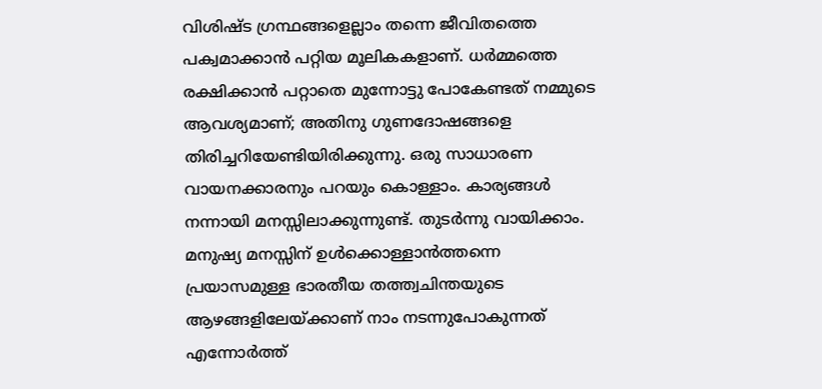വിശിഷ്ട ഗ്രന്ഥങ്ങളെല്ലാം തന്നെ ജീവിതത്തെ പക്വമാക്കാന്‍ പറ്റിയ മൂലികകളാണ്. ധര്‍മ്മത്തെ രക്ഷിക്കാന്‍ പറ്റാതെ മുന്നോട്ടു പോകേണ്ടത് നമ്മുടെ ആവശ്യമാണ്; അതിനു ഗുണദോഷങ്ങളെ തിരിച്ചറിയേണ്ടിയിരിക്കുന്നു. ഒരു സാധാരണ വായനക്കാരനും പറയും കൊള്ളാം. കാര്യങ്ങള്‍ നന്നായി മനസ്സിലാക്കുന്നുണ്ട്. തുടര്‍ന്നു വായിക്കാം. മനുഷ്യ മനസ്സിന് ഉള്‍ക്കൊള്ളാന്‍ത്തന്നെ പ്രയാസമുള്ള ഭാരതീയ തത്ത്വചിന്തയുടെ ആഴങ്ങളിലേയ്‌ക്കാണ് നാം നടന്നുപോകുന്നത് എന്നോര്‍ത്ത്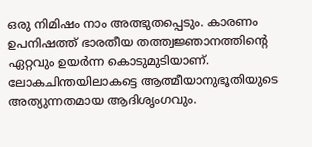ഒരു നിമിഷം നാം അത്ഭുതപ്പെടും. കാരണം ഉപനിഷത്ത് ഭാരതീയ തത്ത്വജ്ഞാനത്തിന്റെ ഏറ്റവും ഉയര്‍ന്ന കൊടുമുടിയാണ്. ലോകചിന്തയിലാകട്ടെ ആത്മീയാനുഭൂതിയുടെ അത്യുന്നതമായ ആദിശൃംഗവും.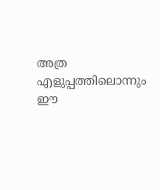അത്ര എളുപ്പത്തിലൊന്നും ഈ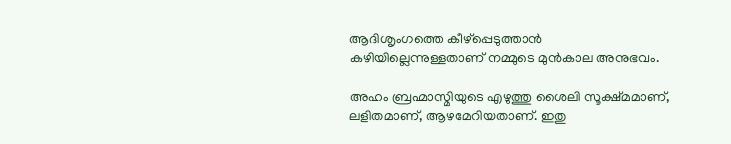ആദിശൃംഗത്തെ കീഴ്‌പ്പെടുത്താന്‍ കഴിയില്ലെന്നുള്ളതാണ് നമ്മുടെ മുന്‍കാല അനുഭവം.

അഹം ബ്രഹ്മാസ്മിയുടെ എഴുത്തു ശൈലി സൂക്ഷ്മമാണ്, ലളിതമാണ്, ആഴമേറിയതാണ്. ഇതു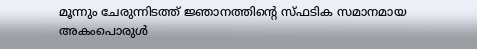മൂന്നും ചേരുന്നിടത്ത് ജ്ഞാനത്തിന്റെ സ്ഫടിക സമാനമായ അകംപൊരുള്‍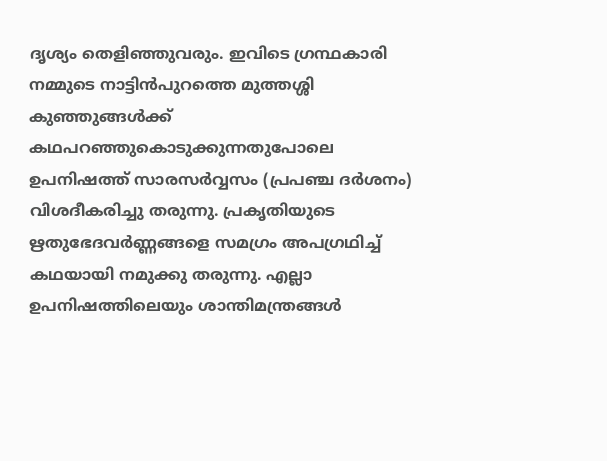ദൃശ്യം തെളിഞ്ഞുവരും. ഇവിടെ ഗ്രന്ഥകാരി നമ്മുടെ നാട്ടിന്‍പുറത്തെ മുത്തശ്ശി കുഞ്ഞുങ്ങള്‍ക്ക് കഥപറഞ്ഞുകൊടുക്കുന്നതുപോലെ ഉപനിഷത്ത് സാരസര്‍വ്വസം (പ്രപഞ്ച ദര്‍ശനം) വിശദീകരിച്ചു തരുന്നു. പ്രകൃതിയുടെ ഋതുഭേദവര്‍ണ്ണങ്ങളെ സമഗ്രം അപഗ്രഥിച്ച് കഥയായി നമുക്കു തരുന്നു. എല്ലാ ഉപനിഷത്തിലെയും ശാന്തിമന്ത്രങ്ങള്‍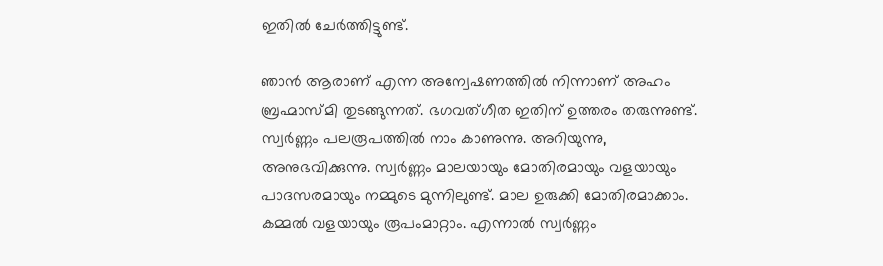ഇതില്‍ ചേര്‍ത്തിട്ടുണ്ട്.

ഞാന്‍ ആരാണ് എന്ന അന്വേഷണത്തില്‍ നിന്നാണ് അഹം ബ്രഹ്മാസ്മി തുടങ്ങുന്നത്. ഭഗവത്ഗീത ഇതിന് ഉത്തരം തരുന്നുണ്ട്. സ്വര്‍ണ്ണം പലരൂപത്തില്‍ നാം കാണുന്നു. അറിയുന്നു, അനുഭവിക്കുന്നു. സ്വര്‍ണ്ണം മാലയായും മോതിരമായും വളയായും പാദസരമായും നമ്മുടെ മുന്നിലുണ്ട്. മാല ഉരുക്കി മോതിരമാക്കാം. കമ്മല്‍ വളയായും രൂപംമാറ്റാം. എന്നാല്‍ സ്വര്‍ണ്ണം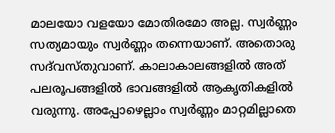മാലയോ വളയോ മോതിരമോ അല്ല. സ്വര്‍ണ്ണം സത്യമായും സ്വര്‍ണ്ണം തന്നെയാണ്. അതൊരു സദ്‌വസ്തുവാണ്. കാലാകാലങ്ങളില്‍ അത് പലരൂപങ്ങളില്‍ ഭാവങ്ങളില്‍ ആകൃതികളില്‍ വരുന്നു. അപ്പോഴെല്ലാം സ്വര്‍ണ്ണം മാറ്റമില്ലാതെ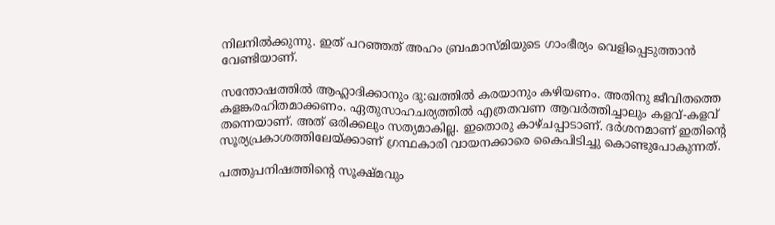നിലനില്‍ക്കുന്നു. ഇത് പറഞ്ഞത് അഹം ബ്രഹ്മാസ്മിയുടെ ഗാംഭീര്യം വെളിപ്പെടുത്താന്‍ വേണ്ടിയാണ്.

സന്തോഷത്തില്‍ ആഹ്ലാദിക്കാനും ദു:ഖത്തില്‍ കരയാനും കഴിയണം. അതിനു ജീവിതത്തെ കളങ്കരഹിതമാക്കണം. ഏതുസാഹചര്യത്തില്‍ എത്രതവണ ആവര്‍ത്തിച്ചാലും കളവ്-കളവ് തന്നെയാണ്. അത് ഒരിക്കലും സത്യമാകില്ല. ഇതൊരു കാഴ്ചപ്പാടാണ്. ദര്‍ശനമാണ് ഇതിന്റെ സൂര്യപ്രകാശത്തിലേയ്‌ക്കാണ് ഗ്രന്ഥകാരി വായനക്കാരെ കൈപിടിച്ചു കൊണ്ടുപോകുന്നത്.

പത്തുപനിഷത്തിന്റെ സൂക്ഷ്മവും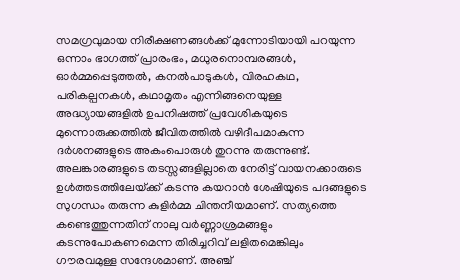സമഗ്രവുമായ നിരീക്ഷണങ്ങള്‍ക്ക് മുന്നോടിയായി പറയുന്ന ഒന്നാം ഭാഗത്ത് പ്രാരംഭം, മധുരനൊമ്പരങ്ങള്‍, ഓര്‍മ്മപ്പെടുത്തല്‍, കനല്‍പാടുകള്‍, വിരഹകഥ, പരികല്പനകള്‍, കഥാമൃതം എന്നിങ്ങനെയുള്ള അദ്ധ്യായങ്ങളില്‍ ഉപനിഷത്ത് പ്രവേശികയുടെ മുന്നൊരുക്കത്തില്‍ ജീവിതത്തില്‍ വഴിദീപമാകുന്ന ദര്‍ശനങ്ങളുടെ അകംപൊരുള്‍ തുറന്നു തരുന്നുണ്ട്. അലങ്കാരങ്ങളുടെ തടസ്സങ്ങളില്ലാതെ നേരിട്ട് വായനക്കാരുടെ ഉള്‍ത്തടത്തിലേയ്‌ക്ക് കടന്നു കയറാന്‍ ശേഷിയുടെ പദങ്ങളുടെ സുഗന്ധം തരുന്ന കുളിര്‍മ്മ ചിന്തനീയമാണ്. സത്യത്തെ കണ്ടെത്തുന്നതിന് നാലു വര്‍ണ്ണാശ്രമങ്ങളും കടന്നുപോകണമെന്ന തിരിച്ചറിവ് ലളിതമെങ്കിലും ഗൗരവമുള്ള സന്ദേശമാണ്. അഞ്ച്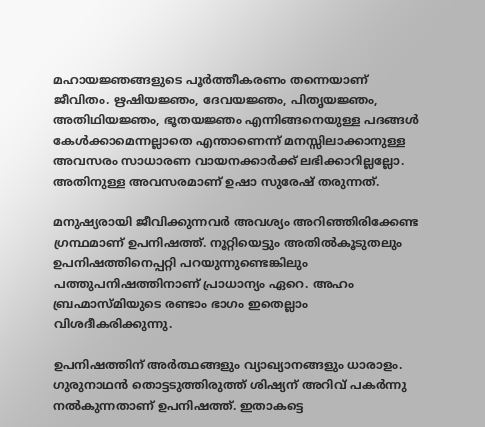മഹായജ്ഞങ്ങളുടെ പൂര്‍ത്തീകരണം തന്നെയാണ് ജീവിതം. ഋഷിയജ്ഞം, ദേവയജ്ഞം, പിതൃയജ്ഞം, അതിഥിയജ്ഞം, ഭൂതയജ്ഞം എന്നിങ്ങനെയുള്ള പദങ്ങള്‍ കേള്‍ക്കാമെന്നല്ലാതെ എന്താണെന്ന് മനസ്സിലാക്കാനുള്ള അവസരം സാധാരണ വായനക്കാര്‍ക്ക് ലഭിക്കാറില്ലല്ലോ. അതിനുള്ള അവസരമാണ് ഉഷാ സുരേഷ് തരുന്നത്.

മനുഷ്യരായി ജീവിക്കുന്നവര്‍ അവശ്യം അറിഞ്ഞിരിക്കേണ്ട ഗ്രന്ഥമാണ് ഉപനിഷത്ത്. നൂറ്റിയെട്ടും അതില്‍കൂടുതലും ഉപനിഷത്തിനെപ്പറ്റി പറയുന്നുണ്ടെങ്കിലും പത്തുപനിഷത്തിനാണ് പ്രാധാന്യം ഏറെ. അഹം ബ്രഹ്മാസ്മിയുടെ രണ്ടാം ഭാഗം ഇതെല്ലാം വിശദീകരിക്കുന്നു.

ഉപനിഷത്തിന് അര്‍ത്ഥങ്ങളും വ്യാഖ്യാനങ്ങളും ധാരാളം. ഗുരുനാഥന്‍ തൊട്ടടുത്തിരുത്ത് ശിഷ്യന് അറിവ് പകര്‍ന്നു നല്‍കുന്നതാണ് ഉപനിഷത്ത്. ഇതാകട്ടെ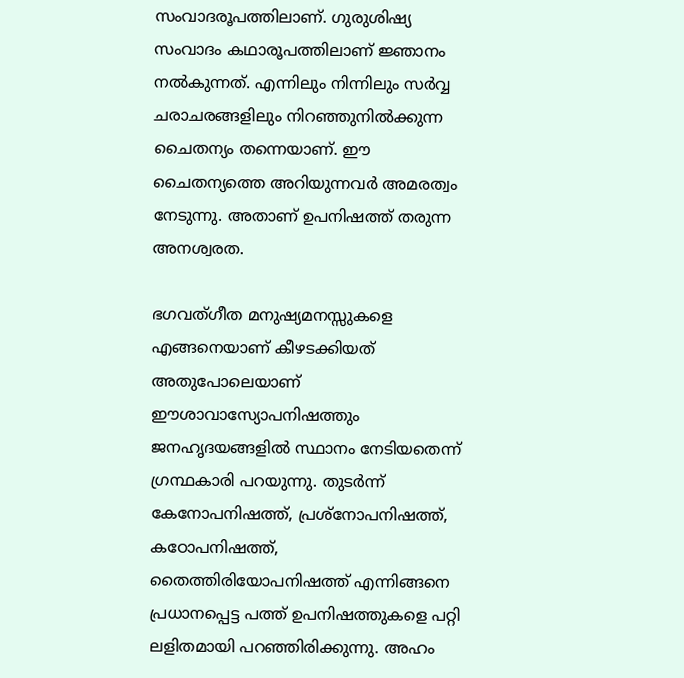സംവാദരൂപത്തിലാണ്. ഗുരുശിഷ്യ സംവാദം കഥാരൂപത്തിലാണ് ജ്ഞാനം നല്‍കുന്നത്. എന്നിലും നിന്നിലും സര്‍വ്വ ചരാചരങ്ങളിലും നിറഞ്ഞുനില്‍ക്കുന്ന ചൈതന്യം തന്നെയാണ്. ഈ ചൈതന്യത്തെ അറിയുന്നവര്‍ അമരത്വം നേടുന്നു. അതാണ് ഉപനിഷത്ത് തരുന്ന അനശ്വരത.

ഭഗവത്ഗീത മനുഷ്യമനസ്സുകളെ എങ്ങനെയാണ് കീഴടക്കിയത് അതുപോലെയാണ് ഈശാവാസ്യോപനിഷത്തും ജനഹൃദയങ്ങളില്‍ സ്ഥാനം നേടിയതെന്ന് ഗ്രന്ഥകാരി പറയുന്നു. തുടര്‍ന്ന് കേനോപനിഷത്ത്, പ്രശ്‌നോപനിഷത്ത്, കഠോപനിഷത്ത്, തൈത്തിരിയോപനിഷത്ത് എന്നിങ്ങനെ പ്രധാനപ്പെട്ട പത്ത് ഉപനിഷത്തുകളെ പറ്റി ലളിതമായി പറഞ്ഞിരിക്കുന്നു. അഹം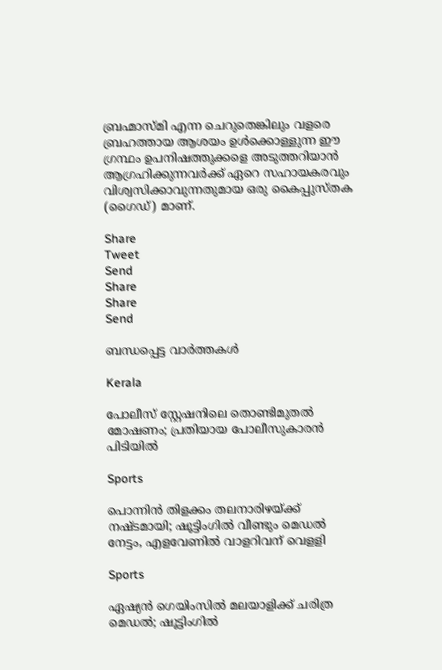ബ്രഹ്മാസ്മി എന്ന ചെറുതെങ്കിലും വളരെ ബ്രഹത്തായ ആശയം ഉള്‍ക്കൊള്ളുന്ന ഈ ഗ്രന്ഥം ഉപനിഷത്തുക്കളെ അടുത്തറിയാന്‍ ആഗ്രഹിക്കുന്നവര്‍ക്ക് ഏറെ സഹായകരവും വിശ്വസിക്കാവുന്നതുമായ ഒരു കൈപ്പുസ്തക (ഗൈഡ്) മാണ്.

Share
Tweet
Send
Share
Share
Send

ബന്ധപ്പെട്ട വാര്‍ത്തകള്‍

Kerala

പോലീസ് സ്റ്റേഷനിലെ തൊണ്ടിമുതൽ മോഷണം; പ്രതിയായ പോലീസുകാരൻ പിടിയിൽ

Sports

പൊന്നിൻ തിളക്കം തലനാരിഴയ്‌ക്ക് നഷ്ടമായി; ഷൂട്ടിംഗില്‍ വീണ്ടും മെഡൽ നേട്ടം, എളവേണില്‍ വാളറിവന് വെളളി

Sports

ഏഷ്യൻ ഗെയിംസില്‍ മലയാളിക്ക് ചരിത്ര മെഡല്‍; ഷൂട്ടിംഗില്‍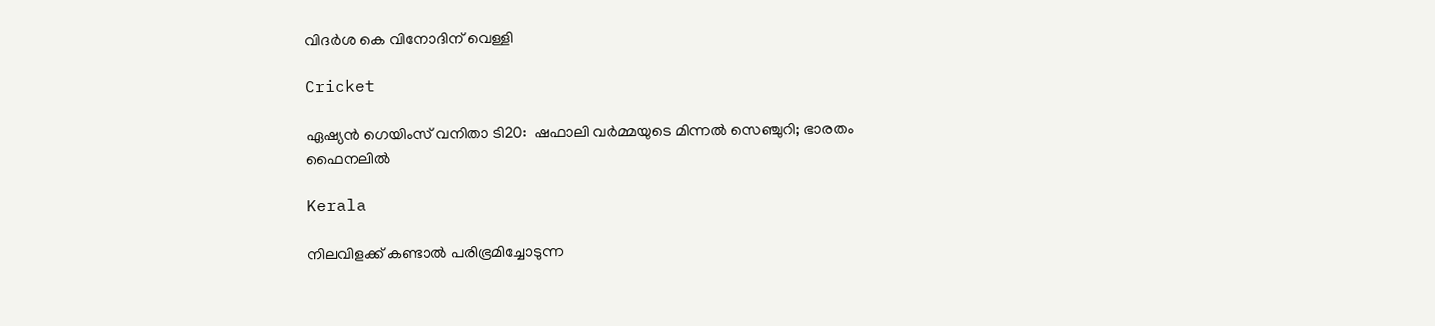വിദര്‍ശ കെ വിനോദിന് വെള്ളി

Cricket

ഏഷ്യൻ ഗെയിംസ് വനിതാ ടി20:  ഷഫാലി വർമ്മയുടെ മിന്നൽ സെഞ്ചുറി; ഭാരതം ഫൈനലിൽ‌

Kerala

നിലവിളക്ക് കണ്ടാൽ പരിഭ്രമിച്ചോടുന്ന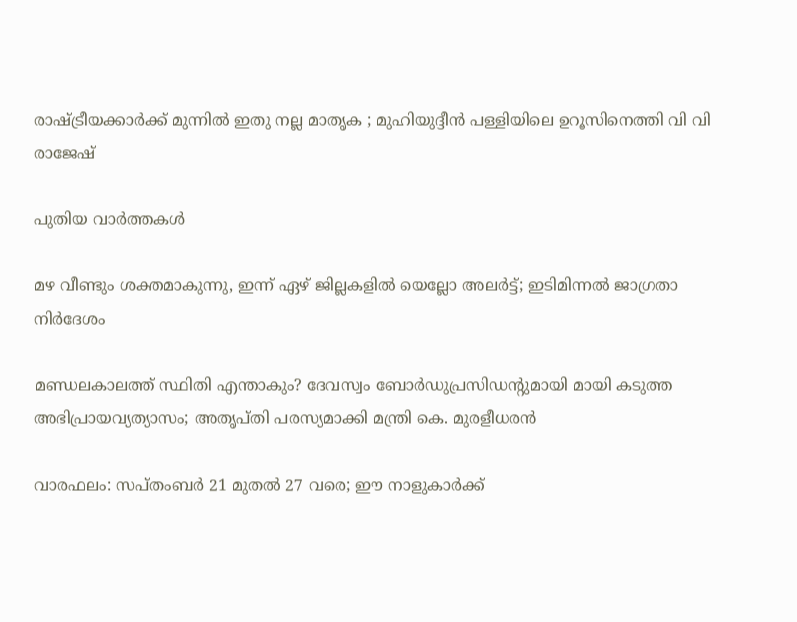രാഷ്‌ട്രീയക്കാർക്ക് മുന്നിൽ ഇതു നല്ല മാതൃക ; മുഹിയുദ്ദീൻ പള്ളിയിലെ ഉറൂസിനെത്തി വി വി രാജേഷ്

പുതിയ വാര്‍ത്തകള്‍

മഴ വീണ്ടും ശക്തമാകുന്നു, ഇന്ന് ഏഴ്‌ ജില്ലകളില്‍ യെല്ലോ അലര്‍ട്ട്; ഇടിമിന്നല്‍ ജാഗ്രതാ നിര്‍ദേശം

മണ്ഡലകാലത്ത് സ്ഥിതി എന്താകും? ദേവസ്വം ബോര്‍ഡുപ്രസിഡന്റുമായി മായി കടുത്ത അഭിപ്രായവ്യത്യാസം; അതൃപ്തി പരസ്യമാക്കി മന്ത്രി കെ. മുരളീധരന്‍

വാരഫലം: സപ്തംബര്‍ 21 മുതല്‍ 27 വരെ; ഈ നാളുകാര്‍ക്ക്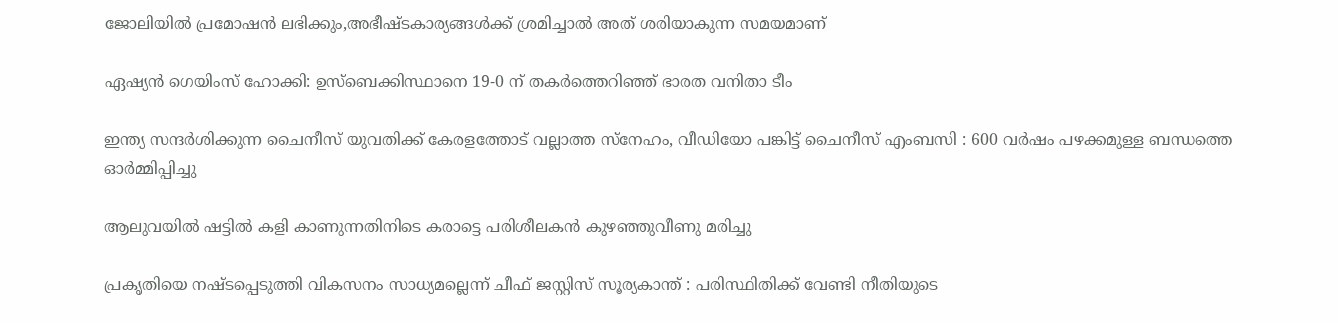ജോലിയില്‍ പ്രമോഷന്‍ ലഭിക്കും,അഭീഷ്ടകാര്യങ്ങള്‍ക്ക് ശ്രമിച്ചാല്‍ അത് ശരിയാകുന്ന സമയമാണ്

ഏഷ്യൻ ഗെയിംസ് ഹോക്കി: ഉസ്ബെക്കിസ്ഥാനെ 19-0 ന് തകർത്തെറിഞ്ഞ് ഭാരത വനിതാ ടീം

ഇന്ത്യ സന്ദർശിക്കുന്ന ചൈനീസ് യുവതിക്ക് കേരളത്തോട് വല്ലാത്ത സ്‌നേഹം, വീഡിയോ പങ്കിട്ട് ചൈനീസ് എംബസി : 600 വർഷം പഴക്കമുള്ള ബന്ധത്തെ ഓർമ്മിപ്പിച്ചു

ആലുവയിൽ ഷട്ടിൽ കളി കാണുന്നതിനിടെ കരാട്ടെ പരിശീലകൻ കുഴഞ്ഞുവീണു മരിച്ചു

പ്രകൃതിയെ നഷ്ടപ്പെടുത്തി വികസനം സാധ്യമല്ലെന്ന് ചീഫ് ജസ്റ്റിസ് സൂര്യകാന്ത് : പരിസ്ഥിതിക്ക് വേണ്ടി നീതിയുടെ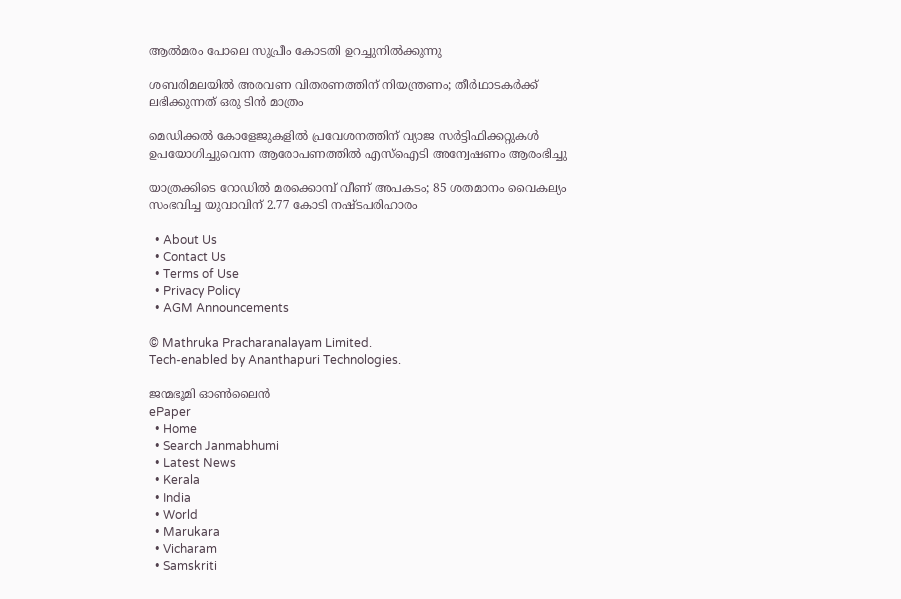ആൽമരം പോലെ സുപ്രീം കോടതി ഉറച്ചുനിൽക്കുന്നു

ശബരിമലയില്‍ അരവണ വിതരണത്തിന് നിയന്ത്രണം; തീര്‍ഥാടകര്‍ക്ക് ലഭിക്കുന്നത് ഒരു ടിന്‍ മാത്രം

മെഡിക്കൽ കോളേജുകളിൽ പ്രവേശനത്തിന് വ്യാജ സർട്ടിഫിക്കറ്റുകൾ ഉപയോഗിച്ചുവെന്ന ആരോപണത്തിൽ എസ്‌ഐടി അന്വേഷണം ആരംഭിച്ചു

യാത്രക്കിടെ റോഡിൽ മരക്കൊമ്പ് വീണ് അപകടം; 85 ശതമാനം വൈകല്യം സംഭവിച്ച യുവാവിന് 2.77 കോടി നഷ്ടപരിഹാരം

  • About Us
  • Contact Us
  • Terms of Use
  • Privacy Policy
  • AGM Announcements

© Mathruka Pracharanalayam Limited.
Tech-enabled by Ananthapuri Technologies.

ജന്മഭൂമി ഓണ്‍ലൈന്‍
ePaper
  • Home
  • Search Janmabhumi
  • Latest News
  • Kerala
  • India
  • World
  • Marukara
  • Vicharam
  • Samskriti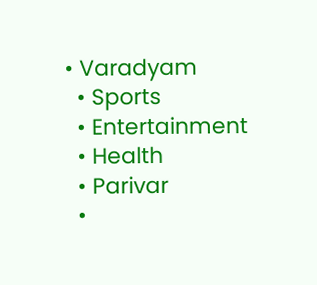• Varadyam
  • Sports
  • Entertainment
  • Health
  • Parivar
  •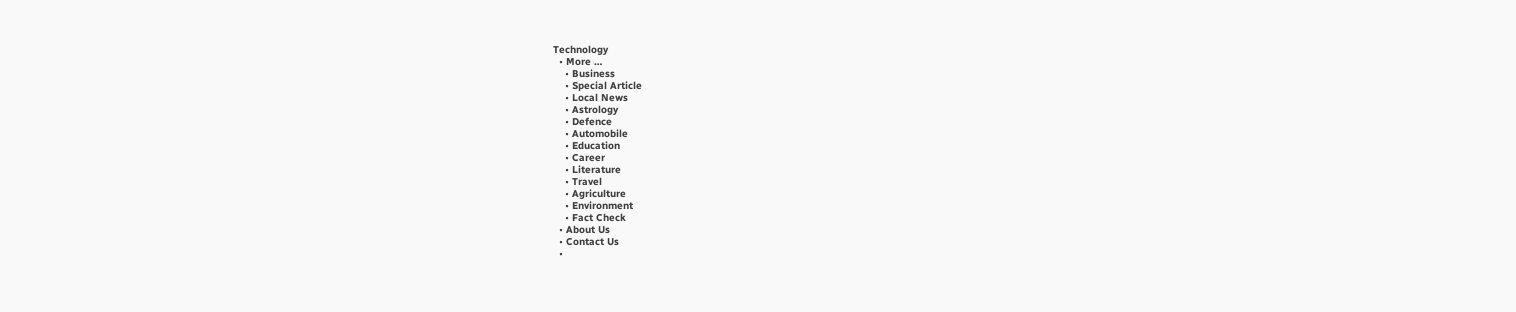Technology
  • More …
    • Business
    • Special Article
    • Local News
    • Astrology
    • Defence
    • Automobile
    • Education
    • Career
    • Literature
    • Travel
    • Agriculture
    • Environment
    • Fact Check
  • About Us
  • Contact Us
  •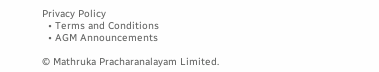Privacy Policy
  • Terms and Conditions
  • AGM Announcements

© Mathruka Pracharanalayam Limited.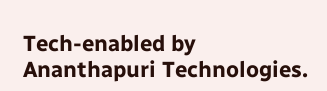Tech-enabled by Ananthapuri Technologies.